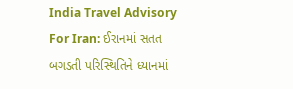India Travel Advisory For Iran: ઈરાનમાં સતત બગડતી પરિસ્થિતિને ધ્યાનમાં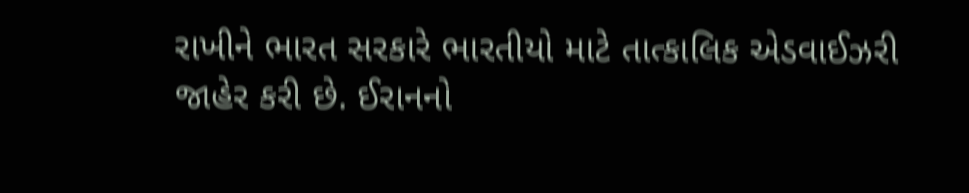રાખીને ભારત સરકારે ભારતીયો માટે તાત્કાલિક એડવાઈઝરી જાહેર કરી છે. ઈરાનનો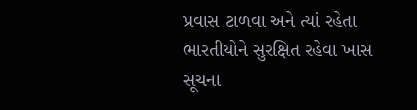પ્રવાસ ટાળવા અને ત્યાં રહેતા ભારતીયોને સુરક્ષિત રહેવા ખાસ સૂચના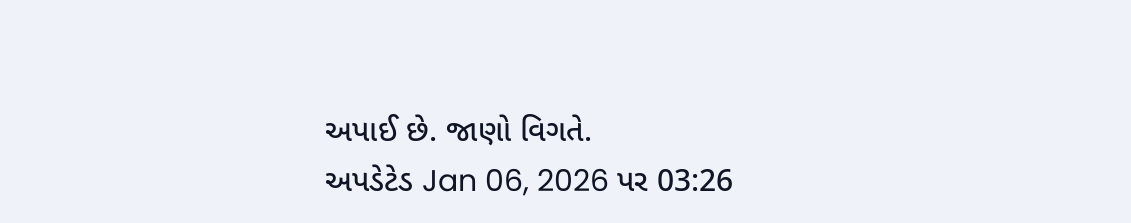અપાઈ છે. જાણો વિગતે.
અપડેટેડ Jan 06, 2026 પર 03:26